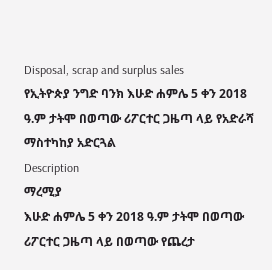Disposal, scrap and surplus sales
የኢትዮጵያ ንግድ ባንክ እሁድ ሐምሌ 5 ቀን 2018 ዓ.ም ታትሞ በወጣው ሪፖርተር ጋዜጣ ላይ የአድራሻ ማስተካከያ አድርጓል
Description
ማረሚያ
እሁድ ሐምሌ 5 ቀን 2018 ዓ.ም ታትሞ በወጣው ሪፖርተር ጋዜጣ ላይ በወጣው የጨረታ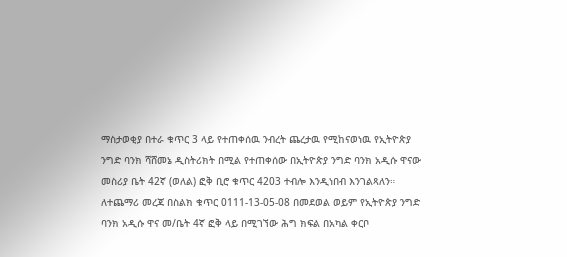ማስታወቂያ በተራ ቁጥር 3 ላይ የተጠቀሰዉ ንብረት ጨረታዉ የሚከናወነዉ የኢትዮጵያ ንግድ ባንክ ሻሸመኔ ዲስትሪክት በሚል የተጠቀሰው በኢትዮጵያ ንግድ ባንክ አዲሱ ዋናው መስሪያ ቤት 42ኛ (ወለል) ፎቅ ቢሮ ቁጥር 4203 ተብሎ እንዲነበብ እንገልጻለን።
ለተጨማሪ መረጃ በስልክ ቁጥር 0111-13-05-08 በመደወል ወይም የኢትዮጵያ ንግድ ባንክ አዲሱ ዋና መ/ቤት 4ኛ ፎቅ ላይ በሚገኘው ሕግ ክፍል በአካል ቀርቦ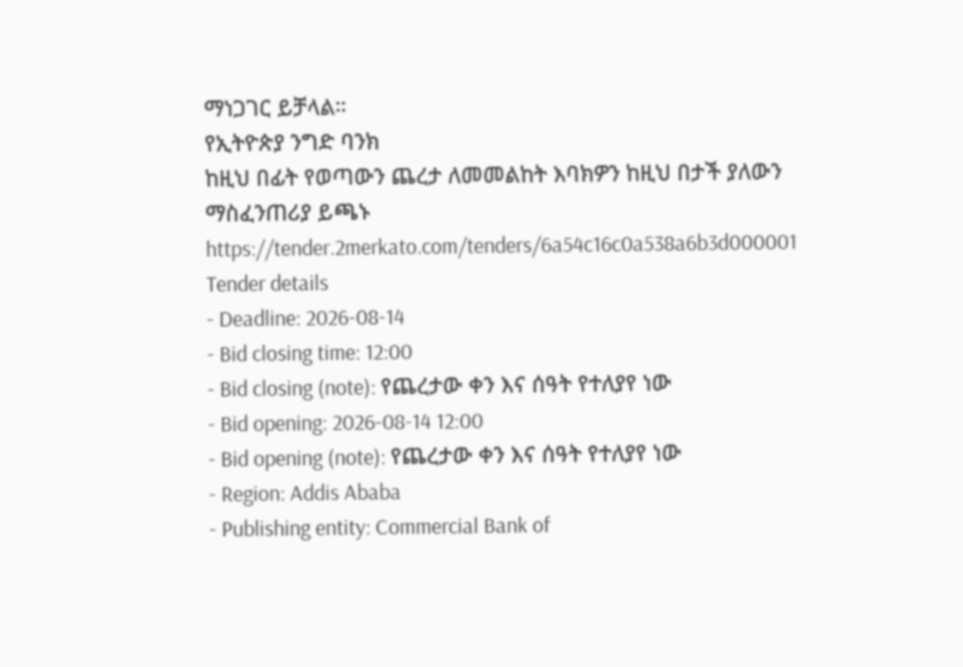ማነጋገር ይቻላል።
የኢትዮጵያ ንግድ ባንክ
ከዚህ በፊት የወጣውን ጨረታ ለመመልከት እባክዎን ከዚህ በታች ያለውን ማስፈንጠሪያ ይጫኑ
https://tender.2merkato.com/tenders/6a54c16c0a538a6b3d000001
Tender details
- Deadline: 2026-08-14
- Bid closing time: 12:00
- Bid closing (note): የጨረታው ቀን እና ሰዓት የተለያየ ነው
- Bid opening: 2026-08-14 12:00
- Bid opening (note): የጨረታው ቀን እና ሰዓት የተለያየ ነው
- Region: Addis Ababa
- Publishing entity: Commercial Bank of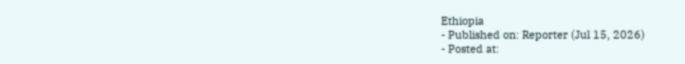Ethiopia
- Published on: Reporter (Jul 15, 2026)
- Posted at: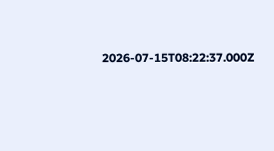2026-07-15T08:22:37.000Z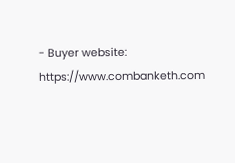- Buyer website: https://www.combanketh.com